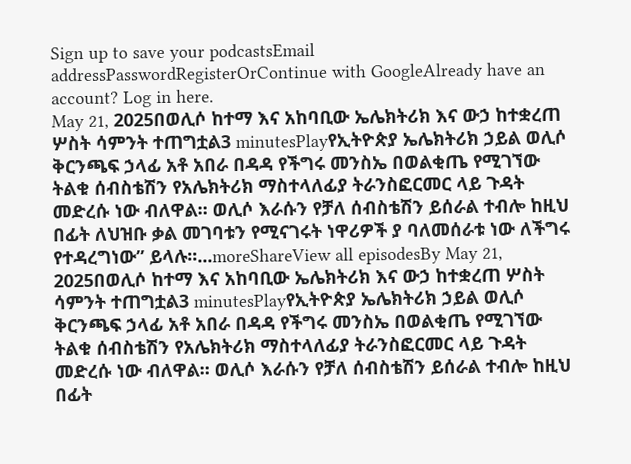Sign up to save your podcastsEmail addressPasswordRegisterOrContinue with GoogleAlready have an account? Log in here.
May 21, 2025በወሊሶ ከተማ እና አከባቢው ኤሌክትሪክ እና ውኃ ከተቋረጠ ሦስት ሳምንት ተጠግቷል3 minutesPlayየኢትዮጵያ ኤሌክትሪክ ኃይል ወሊሶ ቅርንጫፍ ኃላፊ አቶ አበራ በዳዳ የችግሩ መንስኤ በወልቂጤ የሚገኘው ትልቁ ሰብስቴሽን የአሌክትሪክ ማስተላለፊያ ትራንስፎርመር ላይ ጉዳት መድረሱ ነው ብለዋል። ወሊሶ እራሱን የቻለ ሰብስቴሽን ይሰራል ተብሎ ከዚህ በፊት ለህዝቡ ቃል መገባቱን የሚናገሩት ነዋሪዎች ያ ባለመሰራቱ ነው ለችግሩ የተዳረግነው” ይላሉ፡፡...moreShareView all episodesBy May 21, 2025በወሊሶ ከተማ እና አከባቢው ኤሌክትሪክ እና ውኃ ከተቋረጠ ሦስት ሳምንት ተጠግቷል3 minutesPlayየኢትዮጵያ ኤሌክትሪክ ኃይል ወሊሶ ቅርንጫፍ ኃላፊ አቶ አበራ በዳዳ የችግሩ መንስኤ በወልቂጤ የሚገኘው ትልቁ ሰብስቴሽን የአሌክትሪክ ማስተላለፊያ ትራንስፎርመር ላይ ጉዳት መድረሱ ነው ብለዋል። ወሊሶ እራሱን የቻለ ሰብስቴሽን ይሰራል ተብሎ ከዚህ በፊት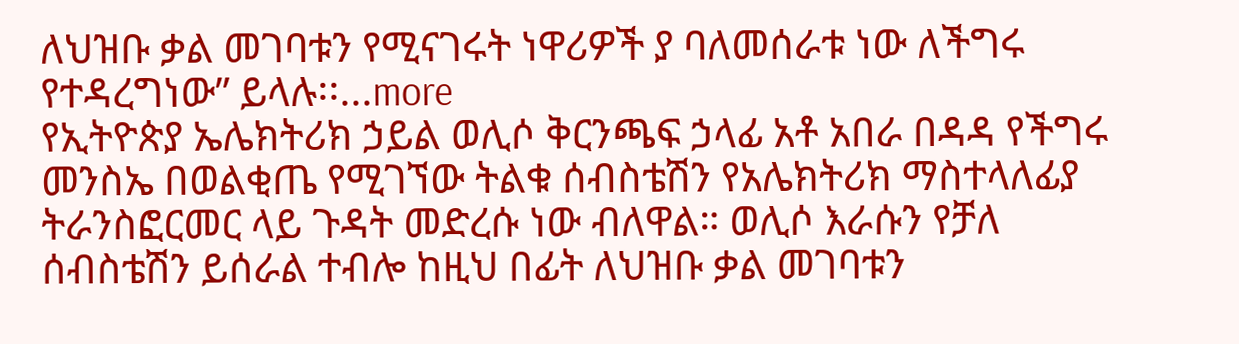ለህዝቡ ቃል መገባቱን የሚናገሩት ነዋሪዎች ያ ባለመሰራቱ ነው ለችግሩ የተዳረግነው” ይላሉ፡፡...more
የኢትዮጵያ ኤሌክትሪክ ኃይል ወሊሶ ቅርንጫፍ ኃላፊ አቶ አበራ በዳዳ የችግሩ መንስኤ በወልቂጤ የሚገኘው ትልቁ ሰብስቴሽን የአሌክትሪክ ማስተላለፊያ ትራንስፎርመር ላይ ጉዳት መድረሱ ነው ብለዋል። ወሊሶ እራሱን የቻለ ሰብስቴሽን ይሰራል ተብሎ ከዚህ በፊት ለህዝቡ ቃል መገባቱን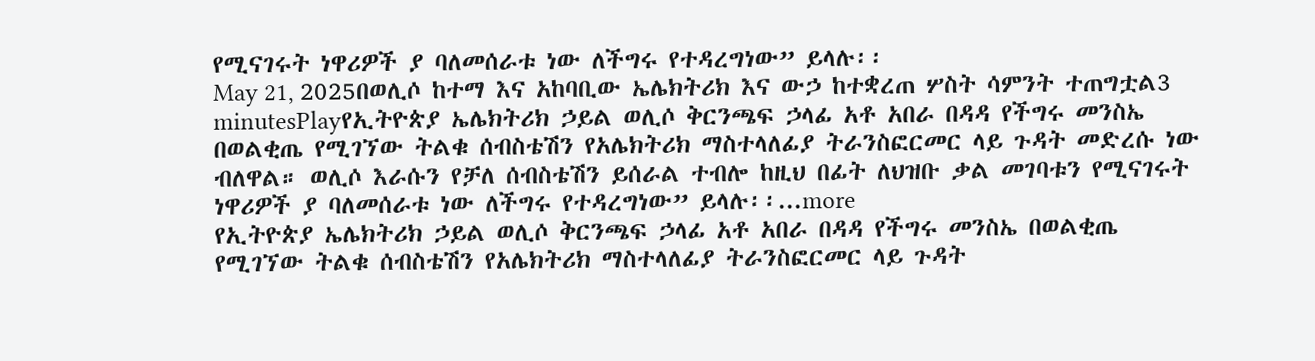የሚናገሩት ነዋሪዎች ያ ባለመሰራቱ ነው ለችግሩ የተዳረግነው” ይላሉ፡፡
May 21, 2025በወሊሶ ከተማ እና አከባቢው ኤሌክትሪክ እና ውኃ ከተቋረጠ ሦስት ሳምንት ተጠግቷል3 minutesPlayየኢትዮጵያ ኤሌክትሪክ ኃይል ወሊሶ ቅርንጫፍ ኃላፊ አቶ አበራ በዳዳ የችግሩ መንስኤ በወልቂጤ የሚገኘው ትልቁ ሰብስቴሽን የአሌክትሪክ ማስተላለፊያ ትራንስፎርመር ላይ ጉዳት መድረሱ ነው ብለዋል። ወሊሶ እራሱን የቻለ ሰብስቴሽን ይሰራል ተብሎ ከዚህ በፊት ለህዝቡ ቃል መገባቱን የሚናገሩት ነዋሪዎች ያ ባለመሰራቱ ነው ለችግሩ የተዳረግነው” ይላሉ፡፡...more
የኢትዮጵያ ኤሌክትሪክ ኃይል ወሊሶ ቅርንጫፍ ኃላፊ አቶ አበራ በዳዳ የችግሩ መንስኤ በወልቂጤ የሚገኘው ትልቁ ሰብስቴሽን የአሌክትሪክ ማስተላለፊያ ትራንስፎርመር ላይ ጉዳት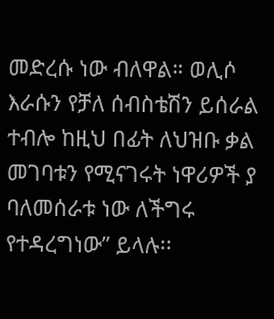መድረሱ ነው ብለዋል። ወሊሶ እራሱን የቻለ ሰብስቴሽን ይሰራል ተብሎ ከዚህ በፊት ለህዝቡ ቃል መገባቱን የሚናገሩት ነዋሪዎች ያ ባለመሰራቱ ነው ለችግሩ የተዳረግነው” ይላሉ፡፡